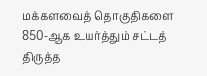மக்களவைத் தொகுதிகளை 850-ஆக உயர்த்தும் சட்டத் திருத்த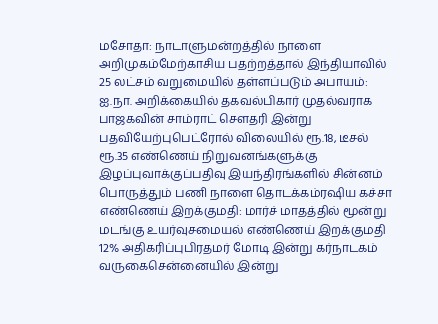மசோதா: நாடாளுமன்றத்தில் நாளை அறிமுகம்மேற்காசிய பதற்றத்தால் இந்தியாவில் 25 லட்சம் வறுமையில் தள்ளப்படும் அபாயம்: ஐ.நா. அறிக்கையில் தகவல்பிகார் முதல்வராக பாஜகவின் சாம்ராட் செளதரி இன்று பதவியேற்புபெட்ரோல் விலையில் ரூ.18, டீசல் ரூ.35 எண்ணெய் நிறுவனங்களுக்கு இழப்புவாக்குப்பதிவு இயந்திரங்களில் சின்னம் பொருத்தும் பணி நாளை தொடக்கம்ரஷிய கச்சா எண்ணெய் இறக்குமதி: மார்ச் மாதத்தில் மூன்று மடங்கு உயர்வுசமையல் எண்ணெய் இறக்குமதி 12% அதிகரிப்புபிரதமர் மோடி இன்று கர்நாடகம் வருகைசென்னையில் இன்று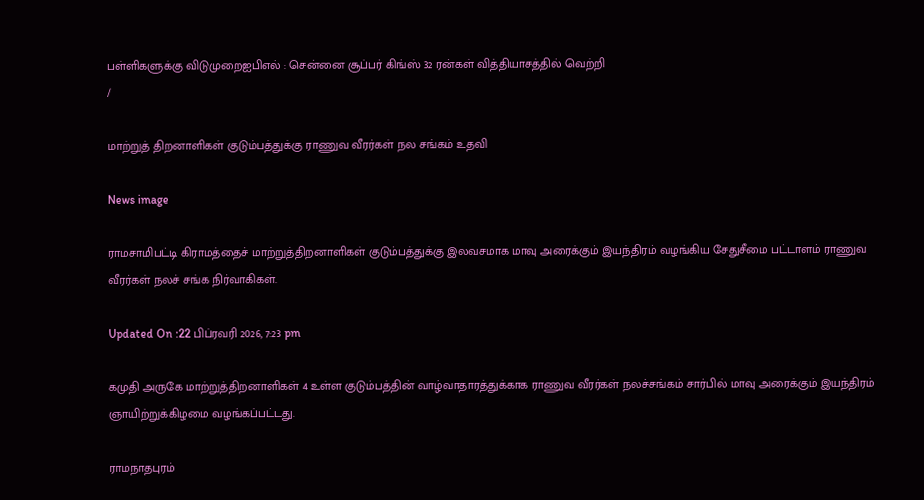பள்ளிகளுக்கு விடுமுறைஐபிஎல் : சென்னை சூப்பர் கிங்ஸ் 32 ரன்கள் வித்தியாசத்தில் வெற்றி
/

மாற்றுத் திறனாளிகள் குடும்பத்துக்கு ராணுவ வீரர்கள் நல சங்கம் உதவி

News image

ராமசாமிபட்டி கிராமத்தைச் மாற்றுத்திறனாளிகள் குடும்பத்துக்கு இலவசமாக மாவு அரைக்கும் இயந்திரம் வழங்கிய சேதுசீமை பட்டாளம் ராணுவ வீரர்கள் நலச் சங்க நிர்வாகிகள்.

Updated On :22 பிப்ரவரி 2026, 7:23 pm

கமுதி அருகே மாற்றுத்திறனாளிகள் 4 உள்ள குடும்பத்தின் வாழ்வாதாரத்துக்காக ராணுவ வீரர்கள் நலச்சங்கம் சார்பில் மாவு அரைக்கும் இயந்திரம் ஞாயிற்றுக்கிழமை வழங்கப்பட்டது.

ராமநாதபுரம்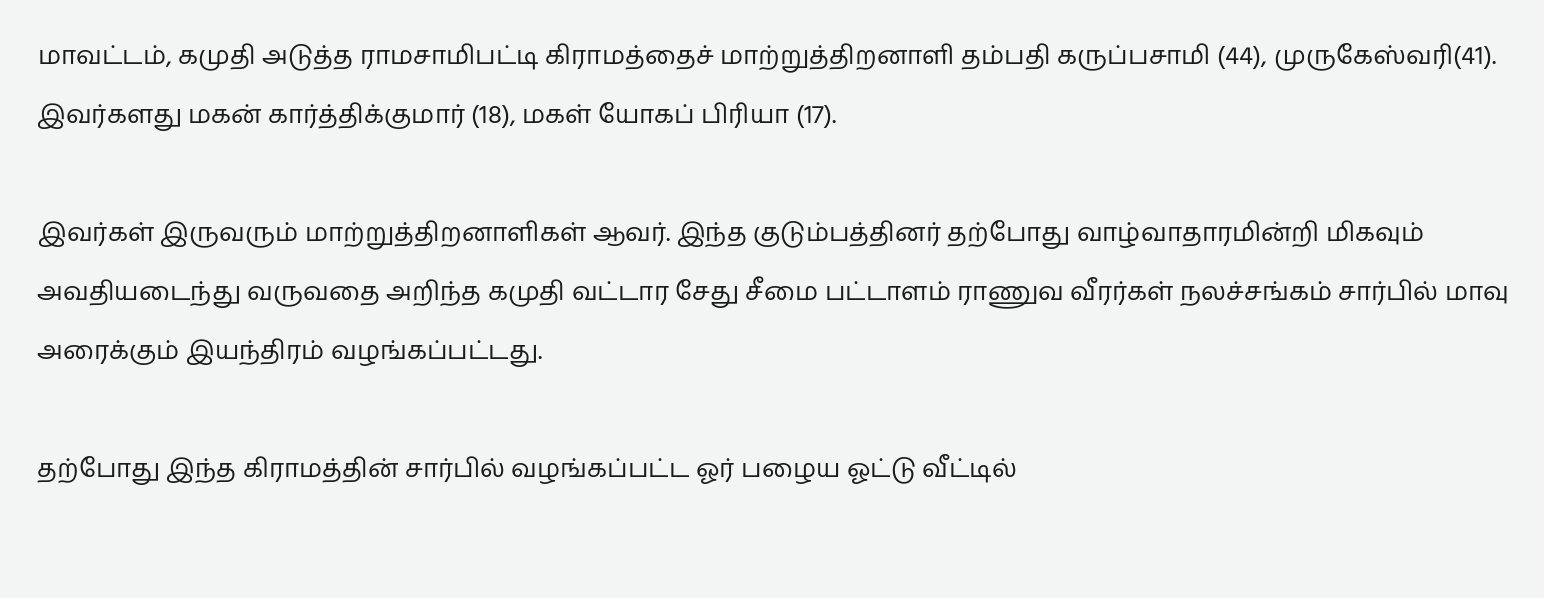மாவட்டம், கமுதி அடுத்த ராமசாமிபட்டி கிராமத்தைச் மாற்றுத்திறனாளி தம்பதி கருப்பசாமி (44), முருகேஸ்வரி(41). இவர்களது மகன் கார்த்திக்குமார் (18), மகள் யோகப் பிரியா (17).

இவர்கள் இருவரும் மாற்றுத்திறனாளிகள் ஆவர். இந்த குடும்பத்தினர் தற்போது வாழ்வாதாரமின்றி மிகவும் அவதியடைந்து வருவதை அறிந்த கமுதி வட்டார சேது சீமை பட்டாளம் ராணுவ வீரர்கள் நலச்சங்கம் சார்பில் மாவு அரைக்கும் இயந்திரம் வழங்கப்பட்டது.

தற்போது இந்த கிராமத்தின் சார்பில் வழங்கப்பட்ட ஓர் பழைய ஓட்டு வீட்டில்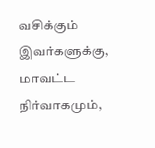வசிக்கும் இவர்களுக்கு, மாவட்ட நிர்வாகமும்,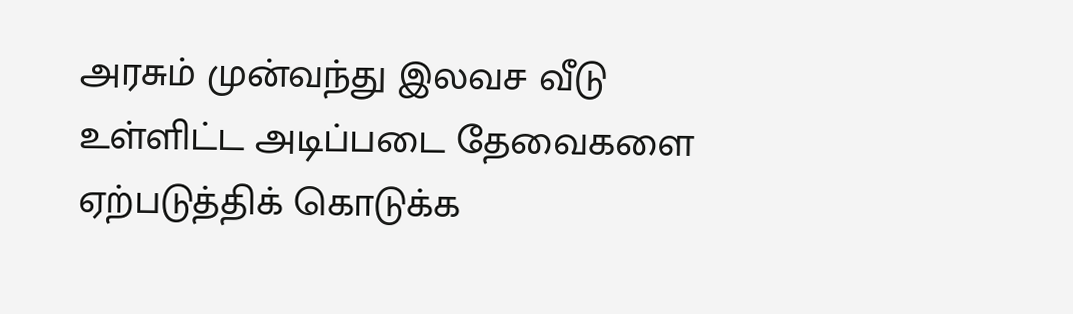அரசும் முன்வந்து இலவச வீடு உள்ளிட்ட அடிப்படை தேவைகளை ஏற்படுத்திக் கொடுக்க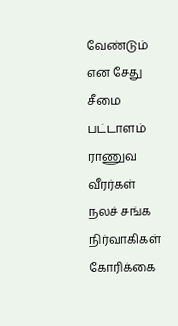வேண்டும் என சேது சீமை பட்டாளம் ராணுவ வீரர்கள் நலச் சங்க நிர்வாகிகள் கோரிக்கை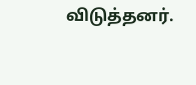விடுத்தனர்.